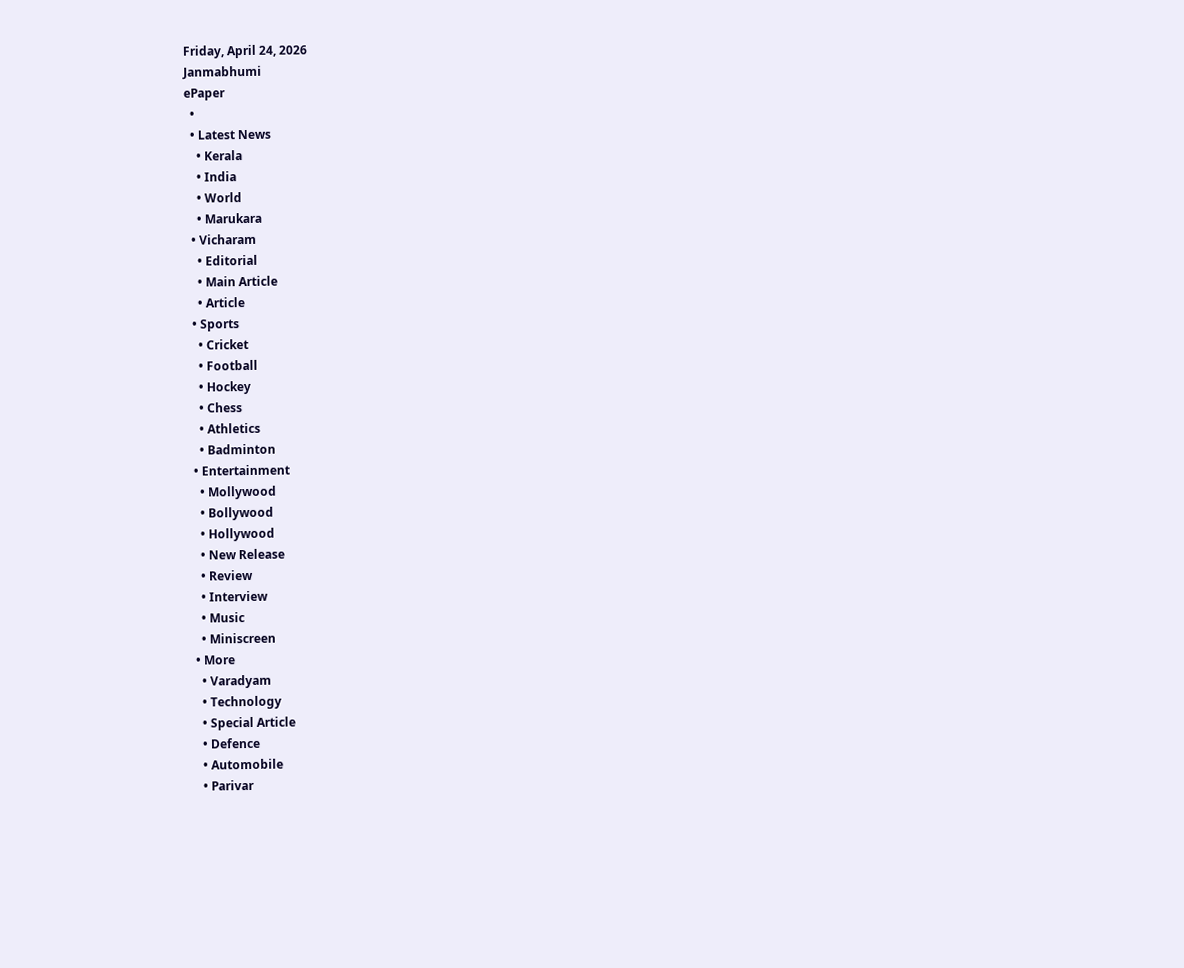Friday, April 24, 2026
Janmabhumi
ePaper
  •
  • Latest News
    • Kerala
    • India
    • World
    • Marukara
  • Vicharam
    • Editorial
    • Main Article
    • Article
  • Sports
    • Cricket
    • Football
    • Hockey
    • Chess
    • Athletics
    • Badminton
  • Entertainment
    • Mollywood
    • Bollywood
    • Hollywood
    • New Release
    • Review
    • Interview
    • Music
    • Miniscreen
  • More
    • Varadyam
    • Technology
    • Special Article
    • Defence
    • Automobile
    • Parivar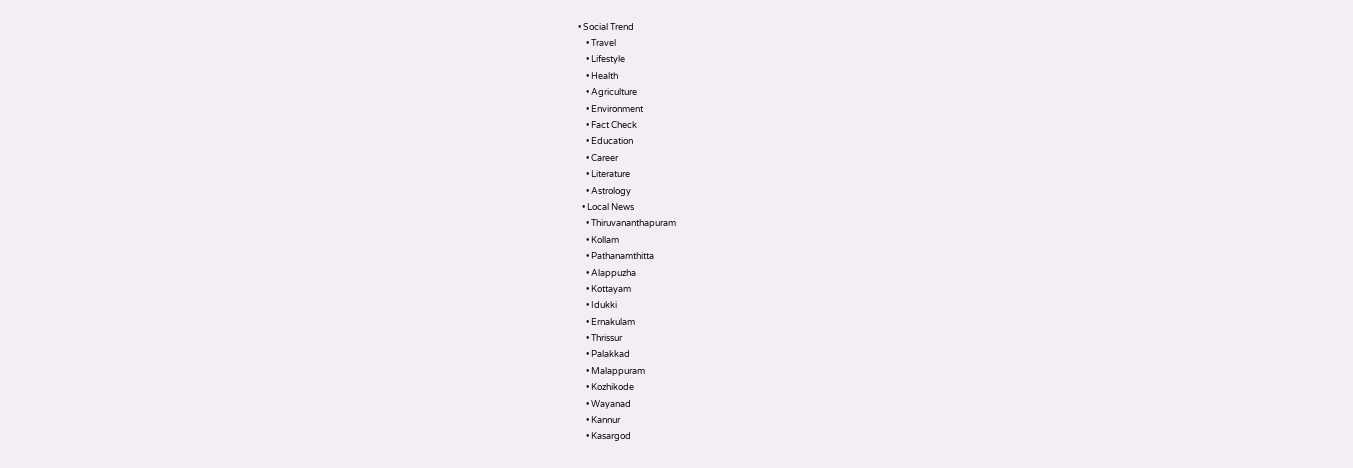• Social Trend
    • Travel
    • Lifestyle
    • Health
    • Agriculture
    • Environment
    • Fact Check
    • Education
    • Career
    • Literature
    • Astrology
  • Local News
    • Thiruvananthapuram
    • Kollam
    • Pathanamthitta
    • Alappuzha
    • Kottayam
    • Idukki
    • Ernakulam
    • Thrissur
    • Palakkad
    • Malappuram
    • Kozhikode
    • Wayanad
    • Kannur
    • Kasargod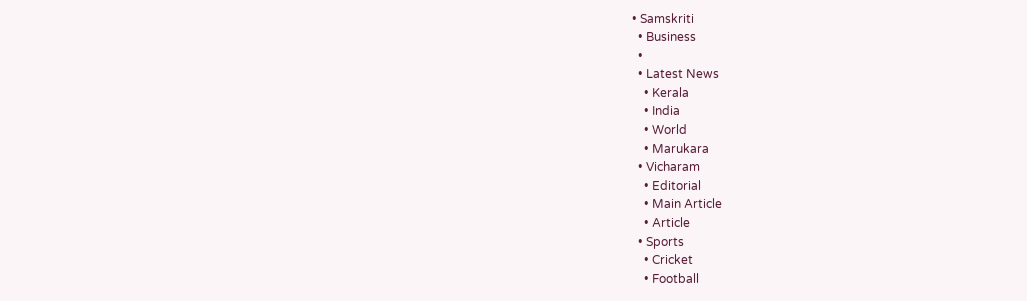• Samskriti
  • Business
  •
  • Latest News
    • Kerala
    • India
    • World
    • Marukara
  • Vicharam
    • Editorial
    • Main Article
    • Article
  • Sports
    • Cricket
    • Football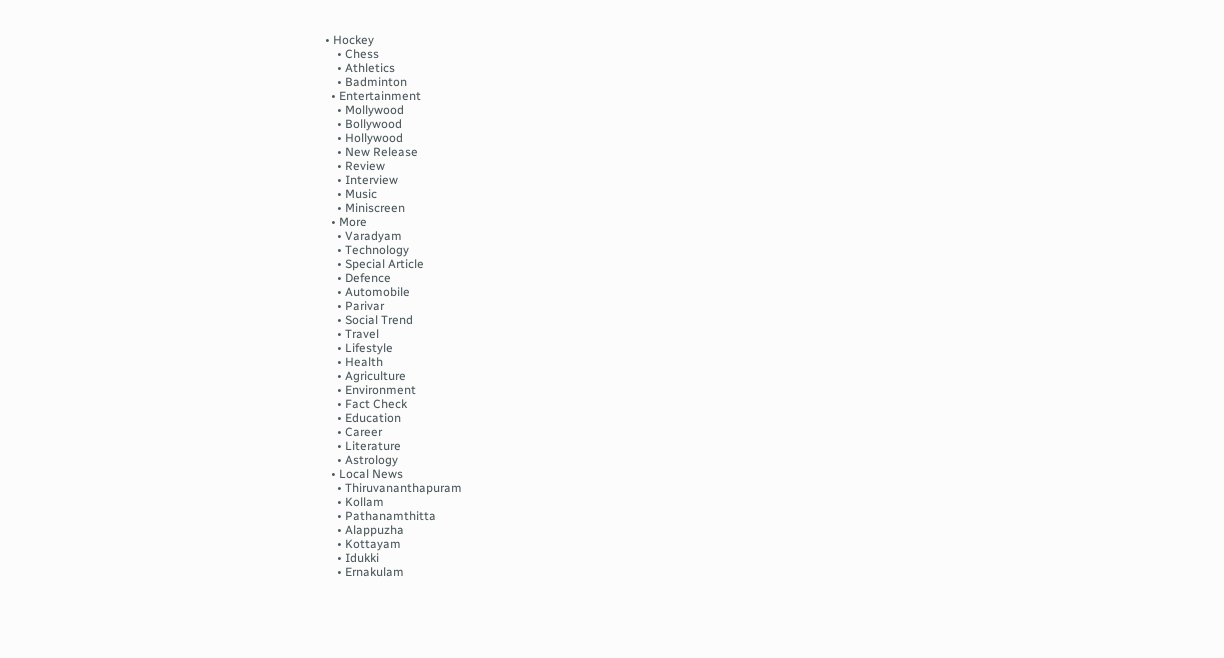• Hockey
    • Chess
    • Athletics
    • Badminton
  • Entertainment
    • Mollywood
    • Bollywood
    • Hollywood
    • New Release
    • Review
    • Interview
    • Music
    • Miniscreen
  • More
    • Varadyam
    • Technology
    • Special Article
    • Defence
    • Automobile
    • Parivar
    • Social Trend
    • Travel
    • Lifestyle
    • Health
    • Agriculture
    • Environment
    • Fact Check
    • Education
    • Career
    • Literature
    • Astrology
  • Local News
    • Thiruvananthapuram
    • Kollam
    • Pathanamthitta
    • Alappuzha
    • Kottayam
    • Idukki
    • Ernakulam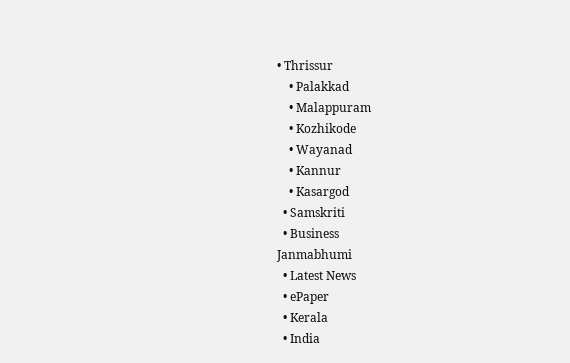• Thrissur
    • Palakkad
    • Malappuram
    • Kozhikode
    • Wayanad
    • Kannur
    • Kasargod
  • Samskriti
  • Business
Janmabhumi
  • Latest News
  • ePaper
  • Kerala
  • India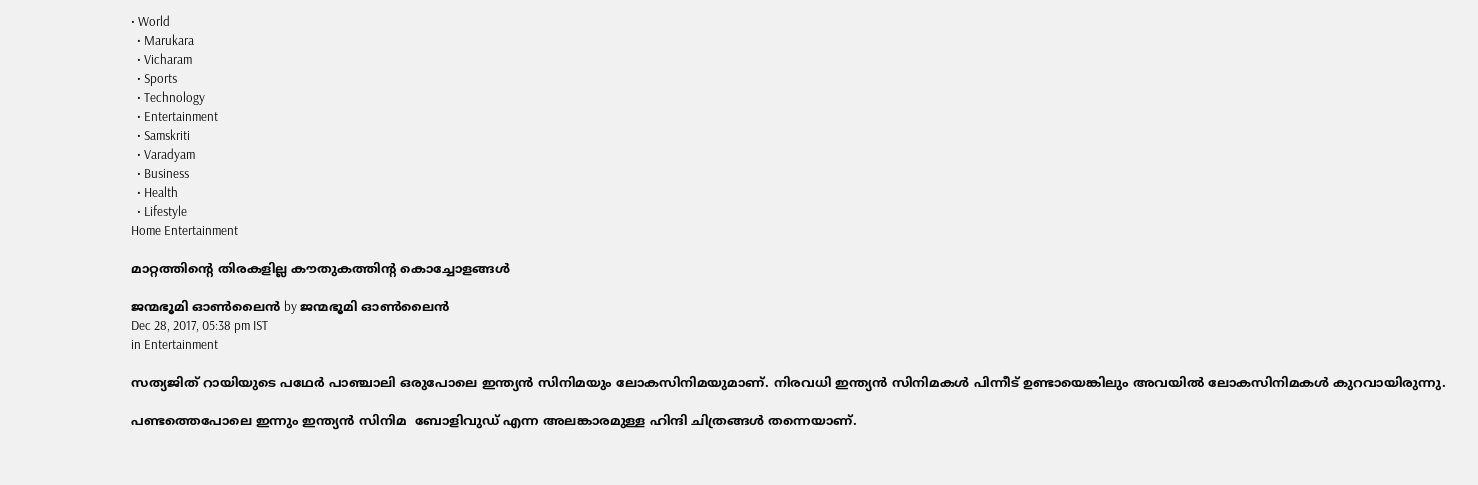• World
  • Marukara
  • Vicharam
  • Sports
  • Technology
  • Entertainment
  • Samskriti
  • Varadyam
  • Business
  • Health
  • Lifestyle
Home Entertainment

മാറ്റത്തിന്റെ തിരകളില്ല കൗതുകത്തിന്റ കൊച്ചോളങ്ങള്‍

ജന്മഭൂമി ഓണ്‍ലൈന്‍ by ജന്മഭൂമി ഓണ്‍ലൈന്‍
Dec 28, 2017, 05:38 pm IST
in Entertainment

സത്യജിത് റായിയുടെ പഥേര്‍ പാഞ്ചാലി ഒരുപോലെ ഇന്ത്യന്‍ സിനിമയും ലോകസിനിമയുമാണ്. നിരവധി ഇന്ത്യന്‍ സിനിമകള്‍ പിന്നീട് ഉണ്ടായെങ്കിലും അവയില്‍ ലോകസിനിമകള്‍ കുറവായിരുന്നു.

പണ്ടത്തെപോലെ ഇന്നും ഇന്ത്യന്‍ സിനിമ  ബോളിവുഡ് എന്ന അലങ്കാരമുള്ള ഹിന്ദി ചിത്രങ്ങള്‍ തന്നെയാണ്.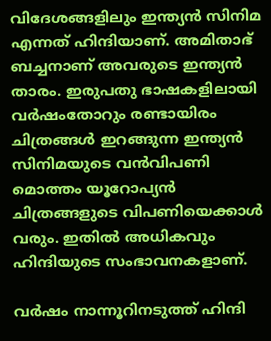വിദേശങ്ങളിലും ഇന്ത്യന്‍ സിനിമ എന്നത് ഹിന്ദിയാണ്. അമിതാഭ് ബച്ചനാണ് അവരുടെ ഇന്ത്യന്‍ താരം. ഇരുപതു ഭാഷകളിലായി വര്‍ഷംതോറും രണ്ടായിരം ചിത്രങ്ങള്‍ ഇറങ്ങുന്ന ഇന്ത്യന്‍ സിനിമയുടെ വന്‍വിപണി മൊത്തം യൂറോപ്യന്‍ ചിത്രങ്ങളുടെ വിപണിയെക്കാള്‍ വരും. ഇതില്‍ അധികവും ഹിന്ദിയുടെ സംഭാവനകളാണ്.

വര്‍ഷം നാന്നൂറിനടുത്ത് ഹിന്ദി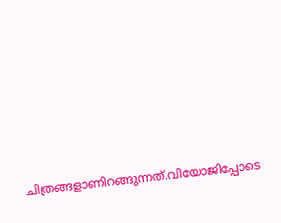ചിത്രങ്ങളാണിറങ്ങുന്നത്.വിയോജിപ്പോടെ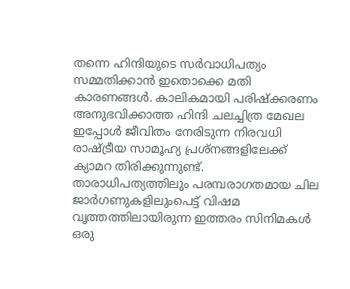തന്നെ ഹിന്ദിയുടെ സര്‍വാധിപത്യം സമ്മതിക്കാന്‍ ഇതൊക്കെ മതി കാരണങ്ങള്‍. കാലികമായി പരിഷ്‌ക്കരണം അനുഭവിക്കാത്ത ഹിന്ദി ചലച്ചിത്ര മേഖല ഇപ്പോള്‍ ജീവിതം നേരിടുന്ന നിരവധി രാഷ്‌ട്രീയ സാമൂഹ്യ പ്രശ്‌നങ്ങളിലേക്ക് ക്യാമറ തിരിക്കുന്നുണ്ട്. താരാധിപത്യത്തിലും പരമ്പരാഗതമായ ചില ജാര്‍ഗണുകളിലുംപെട്ട് വിഷമ വൃത്തത്തിലായിരുന്ന ഇത്തരം സിനിമകള്‍ ഒരു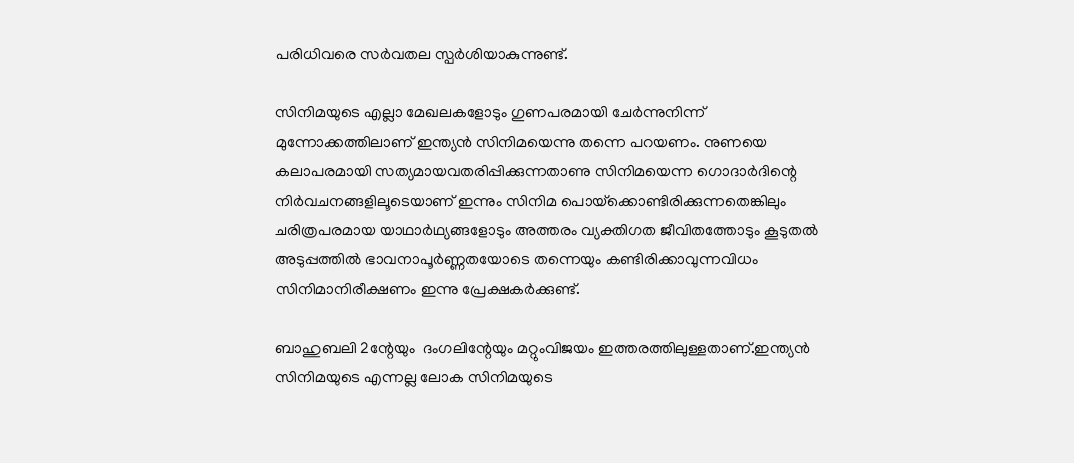പരിധിവരെ സര്‍വതല സ്പര്‍ശിയാകുന്നുണ്ട്.

സിനിമയുടെ എല്ലാ മേഖലകളോടും ഗുണപരമായി ചേര്‍ന്നുനിന്ന്  മുന്നോക്കത്തിലാണ് ഇന്ത്യന്‍ സിനിമയെന്നു തന്നെ പറയണം. നുണയെ കലാപരമായി സത്യമായവതരിപ്പിക്കുന്നതാണു സിനിമയെന്ന ഗൊദാര്‍ദിന്റെ നിര്‍വചനങ്ങളിലൂടെയാണ് ഇന്നും സിനിമ പൊയ്‌ക്കൊണ്ടിരിക്കുന്നതെങ്കിലും ചരിത്രപരമായ യാഥാര്‍ഥ്യങ്ങളോടും അത്തരം വ്യക്തിഗത ജീവിതത്തോടും കൂടുതല്‍ അടുപ്പത്തില്‍ ഭാവനാപൂര്‍ണ്ണതയോടെ തന്നെയും കണ്ടിരിക്കാവുന്നവിധം സിനിമാനിരീക്ഷണം ഇന്നു പ്രേക്ഷകര്‍ക്കുണ്ട്.

ബാഹുബലി 2ന്റേയും  ദംഗലിന്റേയും മറ്റുംവിജയം ഇത്തരത്തിലുള്ളതാണ്.ഇന്ത്യന്‍ സിനിമയുടെ എന്നല്ല ലോക സിനിമയുടെ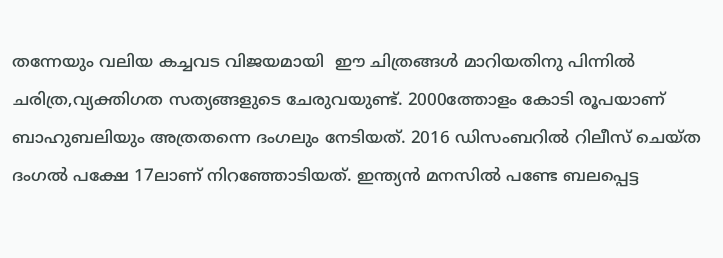തന്നേയും വലിയ കച്ചവട വിജയമായി  ഈ ചിത്രങ്ങള്‍ മാറിയതിനു പിന്നില്‍ ചരിത്ര,വ്യക്തിഗത സത്യങ്ങളുടെ ചേരുവയുണ്ട്. 2000ത്തോളം കോടി രൂപയാണ്  ബാഹുബലിയും അത്രതന്നെ ദംഗലും നേടിയത്. 2016 ഡിസംബറില്‍ റിലീസ് ചെയ്ത ദംഗല്‍ പക്ഷേ 17ലാണ് നിറഞ്ഞോടിയത്. ഇന്ത്യന്‍ മനസില്‍ പണ്ടേ ബലപ്പെട്ട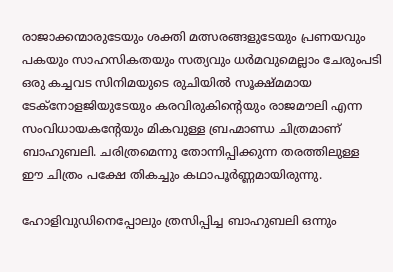രാജാക്കന്മാരുടേയും ശക്തി മത്സരങ്ങളുടേയും പ്രണയവും പകയും സാഹസികതയും സത്യവും ധര്‍മവുമെല്ലാം ചേരുംപടി  ഒരു കച്ചവട സിനിമയുടെ രുചിയില്‍ സൂക്ഷ്മമായ ടേക്‌നോളജിയുടേയും കരവിരുകിന്റെയും രാജമൗലി എന്ന സംവിധായകന്റേയും മികവുള്ള ബ്രഹ്മാണ്ഡ ചിത്രമാണ് ബാഹുബലി. ചരിത്രമെന്നു തോന്നിപ്പിക്കുന്ന തരത്തിലുള്ള ഈ ചിത്രം പക്ഷേ തികച്ചും കഥാപൂര്‍ണ്ണമായിരുന്നു.

ഹോളിവുഡിനെപ്പോലും ത്രസിപ്പിച്ച ബാഹുബലി ഒന്നും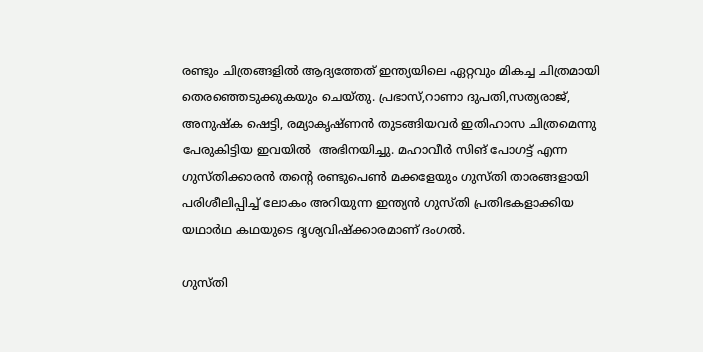രണ്ടും ചിത്രങ്ങളില്‍ ആദ്യത്തേത് ഇന്ത്യയിലെ ഏറ്റവും മികച്ച ചിത്രമായി തെരഞ്ഞെടുക്കുകയും ചെയ്തു. പ്രഭാസ്,റാണാ ദുപതി,സത്യരാജ്, അനുഷ്‌ക ഷെട്ടി, രമ്യാകൃഷ്ണന്‍ തുടങ്ങിയവര്‍ ഇതിഹാസ ചിത്രമെന്നു പേരുകിട്ടിയ ഇവയില്‍  അഭിനയിച്ചു. മഹാവീര്‍ സിങ് പോഗട്ട് എന്ന ഗുസ്തിക്കാരന്‍ തന്റെ രണ്ടുപെണ്‍ മക്കളേയും ഗുസ്തി താരങ്ങളായി പരിശീലിപ്പിച്ച് ലോകം അറിയുന്ന ഇന്ത്യന്‍ ഗുസ്തി പ്രതിഭകളാക്കിയ യഥാര്‍ഥ കഥയുടെ ദൃശ്യവിഷ്‌ക്കാരമാണ് ദംഗല്‍.

ഗുസ്തി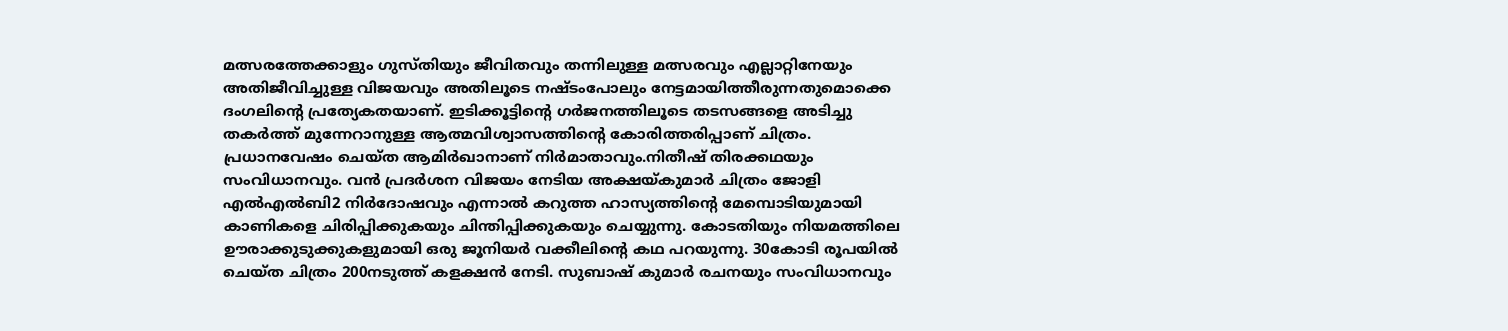മത്സരത്തേക്കാളും ഗുസ്തിയും ജീവിതവും തന്നിലുള്ള മത്സരവും എല്ലാറ്റിനേയും അതിജീവിച്ചുള്ള വിജയവും അതിലൂടെ നഷ്ടംപോലും നേട്ടമായിത്തീരുന്നതുമൊക്കെ ദംഗലിന്റെ പ്രത്യേകതയാണ്. ഇടിക്കൂട്ടിന്റെ ഗര്‍ജനത്തിലൂടെ തടസങ്ങളെ അടിച്ചു തകര്‍ത്ത് മുന്നേറാനുള്ള ആത്മവിശ്വാസത്തിന്റെ കോരിത്തരിപ്പാണ് ചിത്രം. പ്രധാനവേഷം ചെയ്ത ആമിര്‍ഖാനാണ് നിര്‍മാതാവും.നിതീഷ് തിരക്കഥയും സംവിധാനവും. വന്‍ പ്രദര്‍ശന വിജയം നേടിയ അക്ഷയ്‌കുമാര്‍ ചിത്രം ജോളി എല്‍എല്‍ബി2 നിര്‍ദോഷവും എന്നാല്‍ കറുത്ത ഹാസ്യത്തിന്റെ മേമ്പൊടിയുമായി കാണികളെ ചിരിപ്പിക്കുകയും ചിന്തിപ്പിക്കുകയും ചെയ്യുന്നു. കോടതിയും നിയമത്തിലെ  ഊരാക്കുടുക്കുകളുമായി ഒരു ജൂനിയര്‍ വക്കീലിന്റെ കഥ പറയുന്നു. 30കോടി രൂപയില്‍ ചെയ്ത ചിത്രം 200നടുത്ത് കളക്ഷന്‍ നേടി. സുബാഷ് കുമാര്‍ രചനയും സംവിധാനവും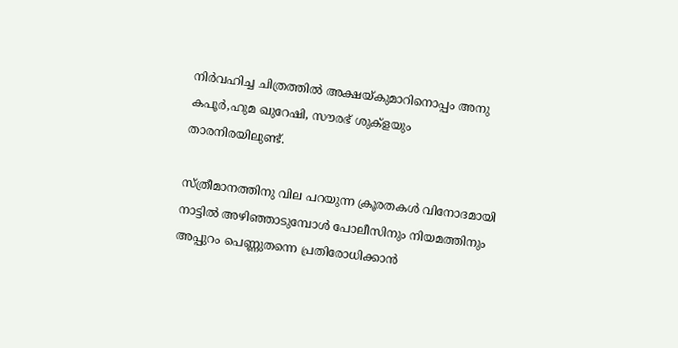നിര്‍വഹിച്ച ചിത്രത്തില്‍ അക്ഷയ്‌കുമാറിനൊപ്പം അനു കപൂര്‍,ഹുമ ഖുറേഷി, സൗരഭ് ശുക്‌ളയും  താരനിരയിലുണ്ട്.

സ്ത്രീമാനത്തിനു വില പറയുന്ന ക്രൂരതകള്‍ വിനോദമായി നാട്ടില്‍ അഴിഞ്ഞാടുമ്പോള്‍ പോലീസിനും നിയമത്തിനും അപ്പുറം പെണ്ണുതന്നെ പ്രതിരോധിക്കാന്‍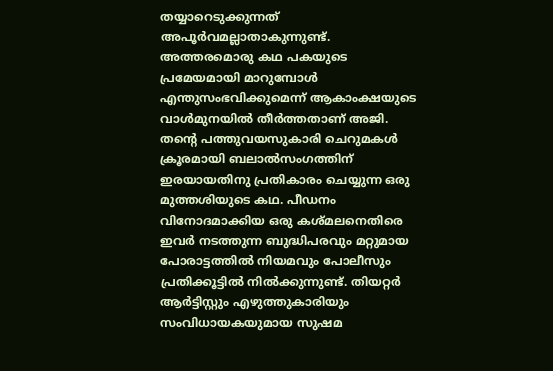തയ്യാറെടുക്കുന്നത് അപൂര്‍വമല്ലാതാകുന്നുണ്ട്. അത്തരമൊരു കഥ പകയുടെ പ്രമേയമായി മാറുമ്പോള്‍ എന്തുസംഭവിക്കുമെന്ന് ആകാംക്ഷയുടെ വാള്‍മുനയില്‍ തീര്‍ത്തതാണ് അജി. തന്റെ പത്തുവയസുകാരി ചെറുമകള്‍ ക്രൂരമായി ബലാല്‍സംഗത്തിന് ഇരയായതിനു പ്രതികാരം ചെയ്യുന്ന ഒരു മുത്തശിയുടെ കഥ. പീഡനം വിനോദമാക്കിയ ഒരു കശ്മലനെതിരെ ഇവര്‍ നടത്തുന്ന ബുദ്ധിപരവും മറ്റുമായ പോരാട്ടത്തില്‍ നിയമവും പോലീസും പ്രതിക്കൂട്ടില്‍ നില്‍ക്കുന്നുണ്ട്. തിയറ്റര്‍ ആര്‍ട്ടിസ്റ്റും എഴുത്തുകാരിയും സംവിധായകയുമായ സുഷമ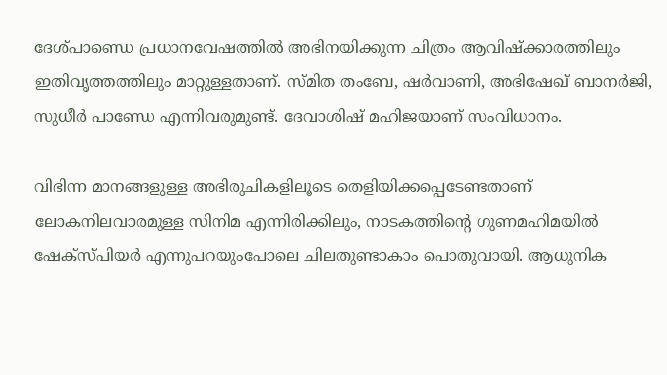ദേശ്പാണ്ഡെ പ്രധാനവേഷത്തില്‍ അഭിനയിക്കുന്ന ചിത്രം ആവിഷ്‌ക്കാരത്തിലും ഇതിവൃത്തത്തിലും മാറ്റുള്ളതാണ്. സ്മിത തംബേ, ഷര്‍വാണി, അഭിഷേഖ് ബാനര്‍ജി, സുധീര്‍ പാണ്ഡേ എന്നിവരുമുണ്ട്. ദേവാശിഷ് മഹിജയാണ് സംവിധാനം.

വിഭിന്ന മാനങ്ങളുള്ള അഭിരുചികളിലൂടെ തെളിയിക്കപ്പെടേണ്ടതാണ് ലോകനിലവാരമുള്ള സിനിമ എന്നിരിക്കിലും, നാടകത്തിന്റെ ഗുണമഹിമയില്‍ ഷേക്‌സ്പിയര്‍ എന്നുപറയുംപോലെ ചിലതുണ്ടാകാം പൊതുവായി. ആധുനിക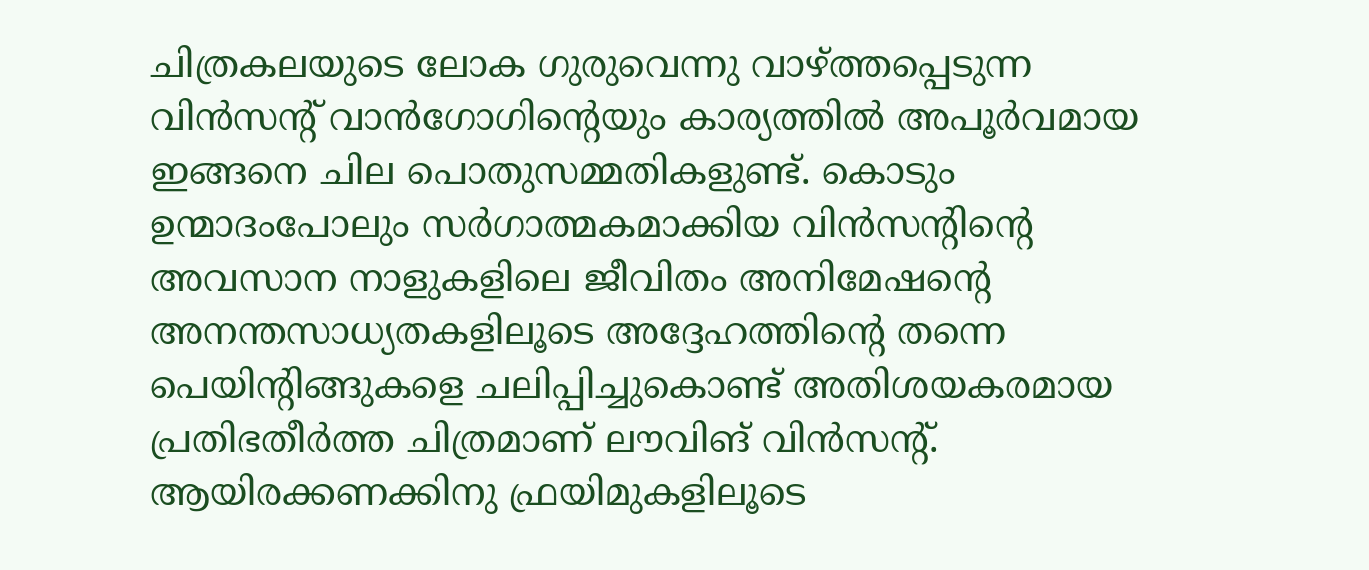ചിത്രകലയുടെ ലോക ഗുരുവെന്നു വാഴ്‌ത്തപ്പെടുന്ന വിന്‍സന്റ് വാന്‍ഗോഗിന്റെയും കാര്യത്തില്‍ അപൂര്‍വമായ ഇങ്ങനെ ചില പൊതുസമ്മതികളുണ്ട്. കൊടും ഉന്മാദംപോലും സര്‍ഗാത്മകമാക്കിയ വിന്‍സന്റിന്റെ അവസാന നാളുകളിലെ ജീവിതം അനിമേഷന്റെ അനന്തസാധ്യതകളിലൂടെ അദ്ദേഹത്തിന്റെ തന്നെ പെയിന്റിങ്ങുകളെ ചലിപ്പിച്ചുകൊണ്ട് അതിശയകരമായ പ്രതിഭതീര്‍ത്ത ചിത്രമാണ് ലൗവിങ് വിന്‍സന്റ്. ആയിരക്കണക്കിനു ഫ്രയിമുകളിലൂടെ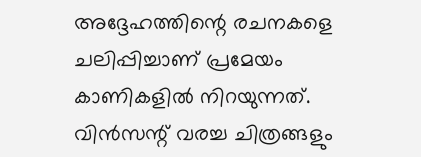അദ്ദേഹത്തിന്റെ രചനകളെ ചലിപ്പിച്ചാണ് പ്രമേയം കാണികളില്‍ നിറയുന്നത്. വിന്‍സന്റ് വരച്ച ചിത്രങ്ങളും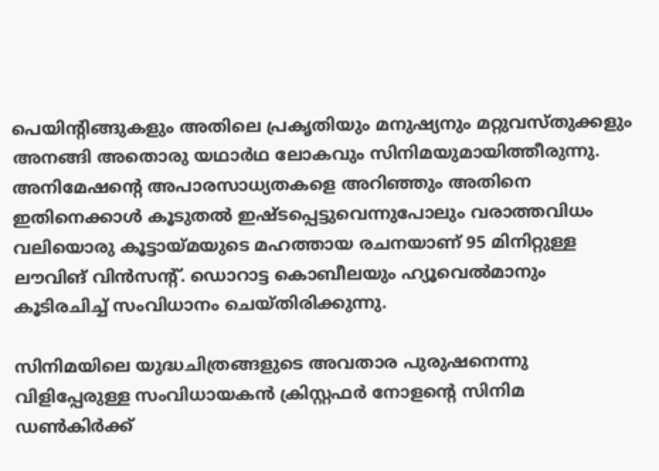പെയിന്റിങ്ങുകളും അതിലെ പ്രകൃതിയും മനുഷ്യനും മറ്റുവസ്തുക്കളും അനങ്ങി അതൊരു യഥാര്‍ഥ ലോകവും സിനിമയുമായിത്തീരുന്നു. അനിമേഷന്റെ അപാരസാധ്യതകളെ അറിഞ്ഞും അതിനെ ഇതിനെക്കാള്‍ കൂടുതല്‍ ഇഷ്ടപ്പെട്ടുവെന്നുപോലും വരാത്തവിധം വലിയൊരു കൂട്ടായ്‌മയുടെ മഹത്തായ രചനയാണ് 95 മിനിറ്റുള്ള ലൗവിങ് വിന്‍സന്റ്. ഡൊറാട്ട കൊബീലയും ഹ്യൂവെല്‍മാനും കൂടിരചിച്ച് സംവിധാനം ചെയ്തിരിക്കുന്നു.

സിനിമയിലെ യുദ്ധചിത്രങ്ങളുടെ അവതാര പുരുഷനെന്നു വിളിപ്പേരുള്ള സംവിധായകന്‍ ക്രിസ്റ്റഫര്‍ നോളന്റെ സിനിമ ഡണ്‍കിര്‍ക്ക്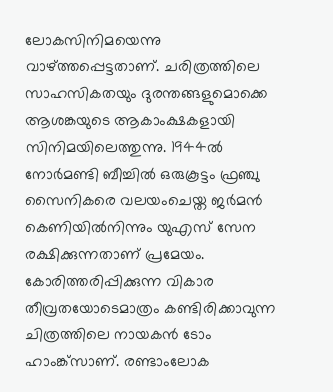ലോകസിനിമയെന്നു വാഴ്‌ത്തപ്പെട്ടതാണ്. ചരിത്രത്തിലെ സാഹസികതയും ദുരന്തങ്ങളുമൊക്കെ ആശങ്കയുടെ ആകാംക്ഷകളായി സിനിമയിലെത്തുന്നു. 1944ല്‍ നോര്‍മണ്ടി ബീച്ചില്‍ ഒരുകൂട്ടം ഫ്രഞ്ചു സൈനികരെ വലയംചെയ്ത ജര്‍മന്‍ കെണിയില്‍നിന്നും യുഎസ് സേന രക്ഷിക്കുന്നതാണ് പ്രമേയം. കോരിത്തരിപ്പിക്കുന്ന വികാര തീവ്രതയോടെമാത്രം കണ്ടിരിക്കാവുന്ന ചിത്രത്തിലെ നായകന്‍ ടോം ഹാംങ്ക്‌സാണ്. രണ്ടാംലോക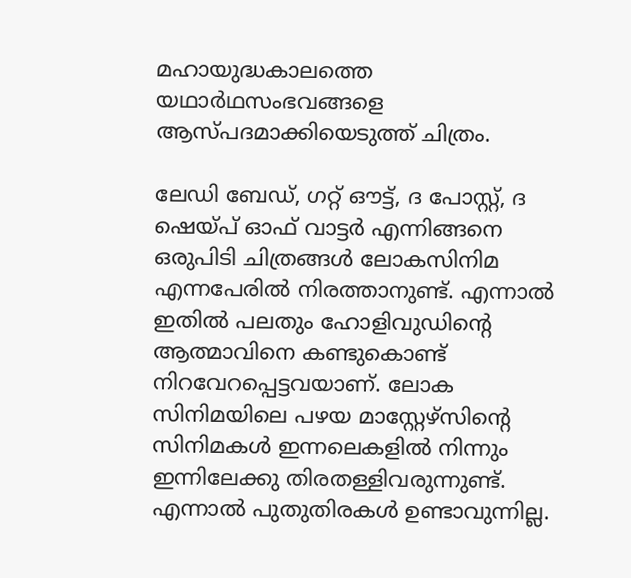മഹായുദ്ധകാലത്തെ യഥാര്‍ഥസംഭവങ്ങളെ ആസ്പദമാക്കിയെടുത്ത് ചിത്രം.

ലേഡി ബേഡ്, ഗറ്റ് ഔട്ട്, ദ പോസ്റ്റ്, ദ ഷെയ്‌പ് ഓഫ് വാട്ടര്‍ എന്നിങ്ങനെ ഒരുപിടി ചിത്രങ്ങള്‍ ലോകസിനിമ എന്നപേരില്‍ നിരത്താനുണ്ട്. എന്നാല്‍ ഇതില്‍ പലതും ഹോളിവുഡിന്റെ ആത്മാവിനെ കണ്ടുകൊണ്ട് നിറവേറപ്പെട്ടവയാണ്. ലോക സിനിമയിലെ പഴയ മാസ്റ്റേഴ്‌സിന്റെ സിനിമകള്‍ ഇന്നലെകളില്‍ നിന്നും ഇന്നിലേക്കു തിരതള്ളിവരുന്നുണ്ട്. എന്നാല്‍ പുതുതിരകള്‍ ഉണ്ടാവുന്നില്ല.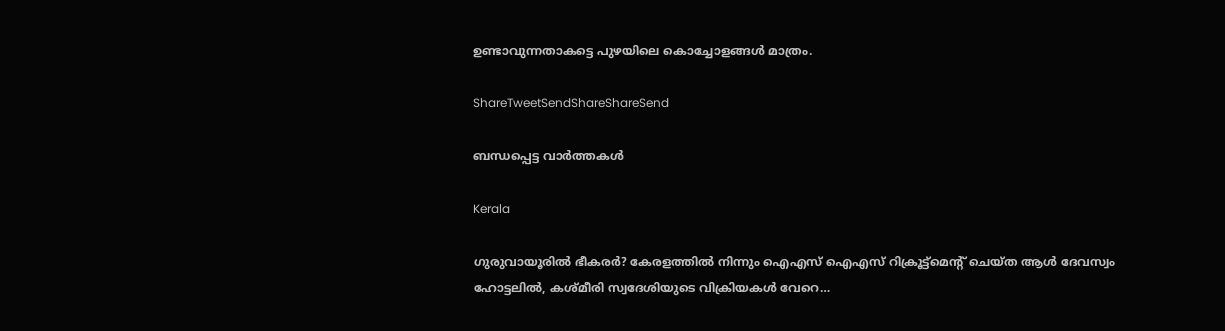ഉണ്ടാവുന്നതാകട്ടെ പുഴയിലെ കൊച്ചോളങ്ങള്‍ മാത്രം.

ShareTweetSendShareShareSend

ബന്ധപ്പെട്ട വാര്‍ത്തകള്‍

Kerala

ഗുരുവായൂരില്‍ ഭീകരര്‍? കേരളത്തില്‍ നിന്നും ഐഎസ് ഐഎസ് റിക്രൂട്ട്മെന്‍റ് ചെയ്ത ആള്‍ ദേവസ്വം ഹോട്ടലില്‍, കശ്മീരി സ്വദേശിയുടെ വിക്രിയകള്‍ വേറെ…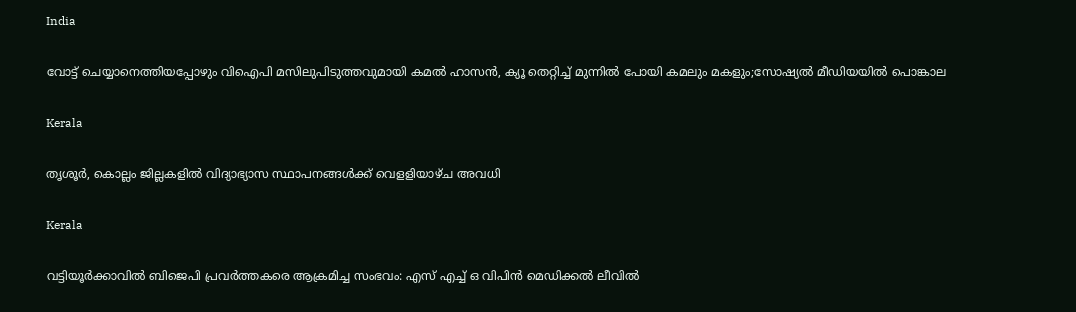India

വോട്ട് ചെയ്യാനെത്തിയപ്പോഴും വിഐപി മസിലുപിടുത്തവുമായി കമല്‍ ഹാസന്‍, ക്യൂ തെറ്റിച്ച് മുന്നില്‍ പോയി കമലും മകളും;സോഷ്യല്‍ മീഡിയയില്‍ പൊങ്കാല

Kerala

തൃശൂര്‍, കൊല്ലം ജില്ലകളില്‍ വിദ്യാഭ്യാസ സ്ഥാപനങ്ങള്‍ക്ക് വെളളിയാഴ്ച അവധി

Kerala

വട്ടിയൂര്‍ക്കാവില്‍ ബിജെപി പ്രവര്‍ത്തകരെ ആക്രമിച്ച സംഭവം: എസ് എച്ച് ഒ വിപിന്‍ മെഡിക്കല്‍ ലീവില്‍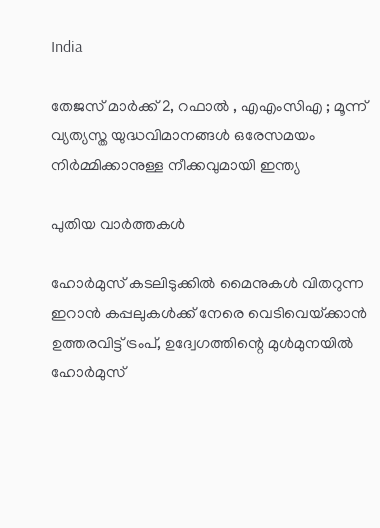India

തേജസ് മാർക്ക് 2, റഫാൽ , എഎംസിഎ ; മൂന്ന് വ്യത്യസ്ത യുദ്ധവിമാനങ്ങൾ ഒരേസമയം നിർമ്മിക്കാനുള്ള നീക്കവുമായി ഇന്ത്യ

പുതിയ വാര്‍ത്തകള്‍

ഹോര്‍മുസ് കടലിടുക്കില്‍ മൈനുകള്‍ വിതറുന്ന ഇറാന്‍ കപ്പലുകള്‍ക്ക് നേരെ വെടിവെയ്‌ക്കാന്‍ ഉത്തരവിട്ട് ട്രംപ്, ഉദ്വേഗത്തിന്റെ മുള്‍മുനയില്‍ ഹോര്‍മുസ്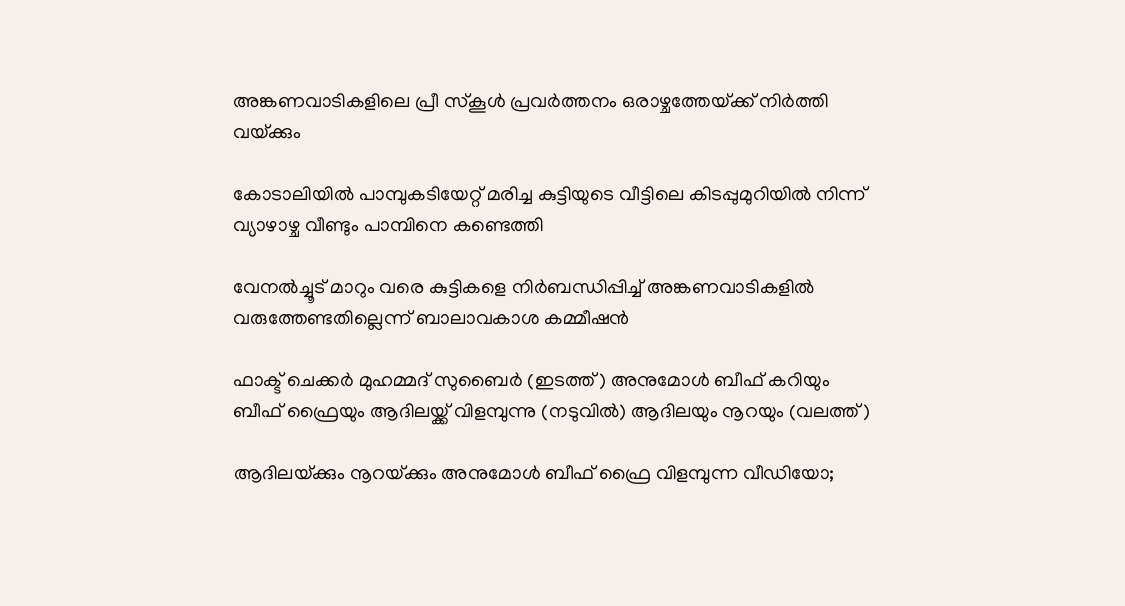അങ്കണവാടികളിലെ പ്രീ സ്‌കൂള്‍ പ്രവര്‍ത്തനം ഒരാഴ്ചത്തേയ്‌ക്ക് നിര്‍ത്തി വയ്‌ക്കും

കോടാലിയില്‍ പാമ്പുകടിയേറ്റ് മരിച്ച കുട്ടിയുടെ വീട്ടിലെ കിടപ്പുമുറിയില്‍ നിന്ന് വ്യാഴാഴ്ച വീണ്ടും പാമ്പിനെ കണ്ടെത്തി

വേനല്‍ച്ചൂട് മാറും വരെ കുട്ടികളെ നിര്‍ബന്ധിപ്പിച്ച് അങ്കണവാടികളില്‍ വരുത്തേണ്ടതില്ലെന്ന് ബാലാവകാശ കമ്മീഷന്‍

ഫാക്ട് ചെക്കര്‍ മുഹമ്മദ് സുബൈര്‍ (ഇടത്ത്) അനുമോള്‍ ബീഫ് കറിയും ബീഫ് ഫ്രൈയും ആദിലയ്ക്ക് വിളമ്പുന്നു (നടുവില്‍) ആദിലയും നൂറയും (വലത്ത്)

ആദിലയ്‌ക്കും നൂറയ്‌ക്കും അനുമോള്‍ ബീഫ് ഫ്രൈ വിളമ്പുന്ന വീഡിയോ;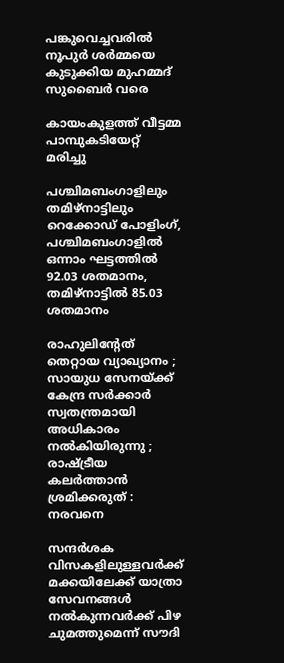പങ്കുവെച്ചവരില്‍ നൂപുര്‍ ശര്‍മ്മയെ കുടുക്കിയ മുഹമ്മദ് സുബൈര്‍ വരെ

കായംകുളത്ത് വീട്ടമ്മ പാമ്പുകടിയേറ്റ് മരിച്ചു

പശ്ചിമബംഗാളിലും തമിഴ്‌നാട്ടിലും റെക്കോഡ് പോളിംഗ്, പശ്ചിമബംഗാളില്‍ ഒന്നാം ഘട്ടത്തില്‍ 92.03 ശതമാനം, തമിഴ്‌നാട്ടില്‍ 85.03 ശതമാനം

രാഹുലിന്റേത് തെറ്റായ വ്യാഖ്യാനം ; സായുധ സേനയ്‌ക്ക് കേന്ദ്ര സർക്കാർ സ്വതന്ത്രമായി അധികാരം നൽകിയിരുന്നു ; രാഷ്‌ട്രീയ കലർത്താൻ ശ്രമിക്കരുത് : നരവനെ

സന്ദർശക വിസകളിലുള്ളവർക്ക് മക്കയിലേക്ക് യാത്രാ സേവനങ്ങൾ നൽകുന്നവർക്ക് പിഴ ചുമത്തുമെന്ന് സൗദി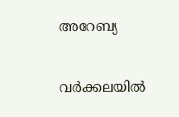അറേബ്യ

വര്‍ക്കലയില്‍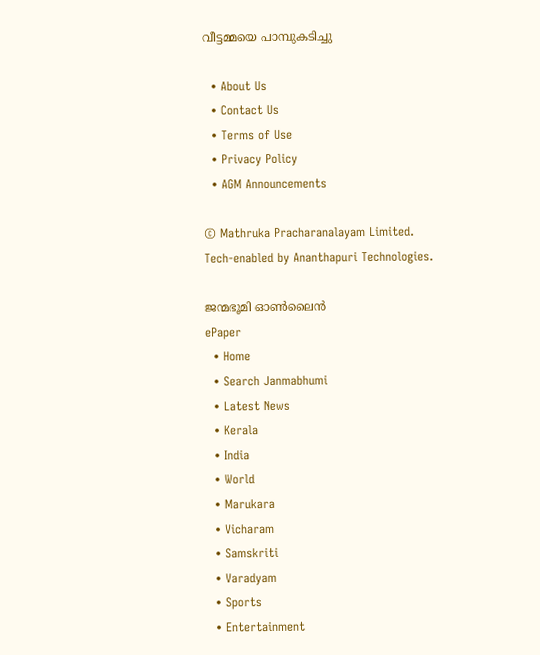വീട്ടമ്മയെ പാമ്പുകടിച്ചു

  • About Us
  • Contact Us
  • Terms of Use
  • Privacy Policy
  • AGM Announcements

© Mathruka Pracharanalayam Limited.
Tech-enabled by Ananthapuri Technologies.

ജന്മഭൂമി ഓണ്‍ലൈന്‍
ePaper
  • Home
  • Search Janmabhumi
  • Latest News
  • Kerala
  • India
  • World
  • Marukara
  • Vicharam
  • Samskriti
  • Varadyam
  • Sports
  • Entertainment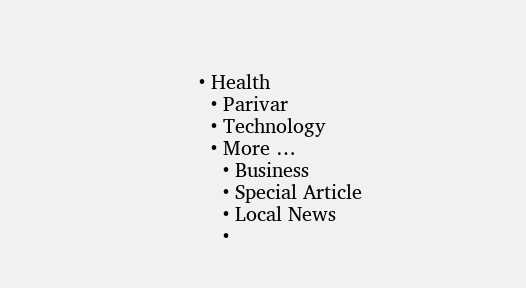• Health
  • Parivar
  • Technology
  • More …
    • Business
    • Special Article
    • Local News
    •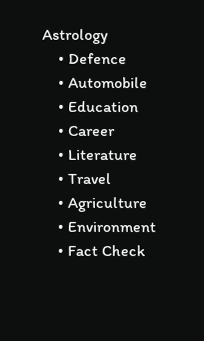Astrology
    • Defence
    • Automobile
    • Education
    • Career
    • Literature
    • Travel
    • Agriculture
    • Environment
    • Fact Check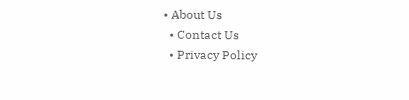• About Us
  • Contact Us
  • Privacy Policy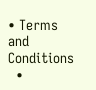• Terms and Conditions
  •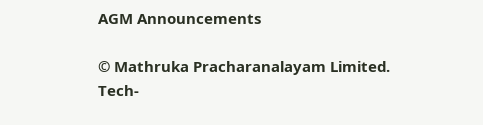AGM Announcements

© Mathruka Pracharanalayam Limited.
Tech-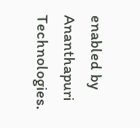enabled by Ananthapuri Technologies.